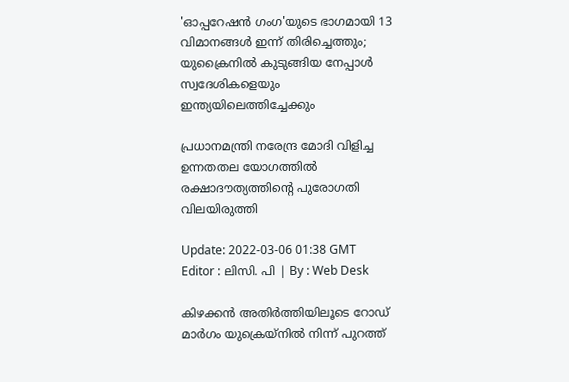'ഓപ്പറേഷൻ ഗംഗ'യുടെ ഭാഗമായി 13 വിമാനങ്ങൾ ഇന്ന് തിരിച്ചെത്തും; യുക്രൈനിൽ കുടുങ്ങിയ നേപ്പാൾ സ്വദേശികളെയും ഇന്ത്യയിലെത്തിച്ചേക്കും

പ്രധാനമന്ത്രി നരേന്ദ്ര മോദി വിളിച്ച ഉന്നതതല യോഗത്തിൽ രക്ഷാദൗത്യത്തിന്റെ പുരോഗതി വിലയിരുത്തി

Update: 2022-03-06 01:38 GMT
Editor : ലിസി. പി | By : Web Desk

കിഴക്കൻ അതിർത്തിയിലൂടെ റോഡ് മാർഗം യുക്രെയ്‌നിൽ നിന്ന് പുറത്ത്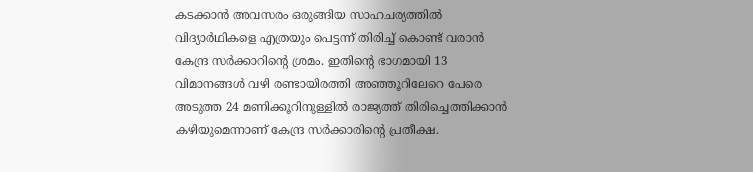കടക്കാൻ അവസരം ഒരുങ്ങിയ സാഹചര്യത്തിൽ വിദ്യാർഥികളെ എത്രയും പെട്ടന്ന് തിരിച്ച് കൊണ്ട് വരാന്‍ കേന്ദ്ര സർക്കാറിന്‍റെ ശ്രമം. ഇതിന്റെ ഭാഗമായി 13 വിമാനങ്ങൾ വഴി രണ്ടായിരത്തി അഞ്ഞൂറിലേറെ പേരെ അടുത്ത 24 മണിക്കൂറിനുള്ളിൽ രാജ്യത്ത് തിരിച്ചെത്തിക്കാൻ കഴിയുമെന്നാണ് കേന്ദ്ര സർക്കാരിന്റെ പ്രതീക്ഷ.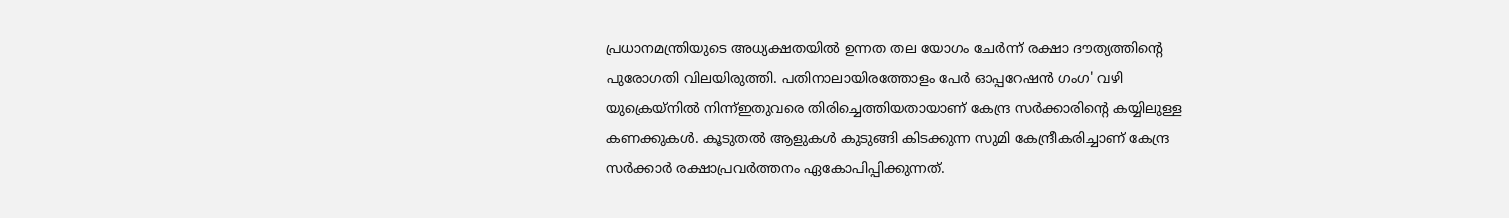പ്രധാനമന്ത്രിയുടെ അധ്യക്ഷതയിൽ ഉന്നത തല യോഗം ചേർന്ന് രക്ഷാ ദൗത്യത്തിന്റെ പുരോഗതി വിലയിരുത്തി. പതിനാലായിരത്തോളം പേർ ഓപ്പറേഷൻ ഗംഗ' വഴി യുക്രെയ്‌നിൽ നിന്ന്ഇതുവരെ തിരിച്ചെത്തിയതായാണ് കേന്ദ്ര സർക്കാരിന്റെ കയ്യിലുള്ള കണക്കുകൾ. കൂടുതൽ ആളുകൾ കുടുങ്ങി കിടക്കുന്ന സുമി കേന്ദ്രീകരിച്ചാണ് കേന്ദ്ര സർക്കാർ രക്ഷാപ്രവർത്തനം ഏകോപിപ്പിക്കുന്നത്.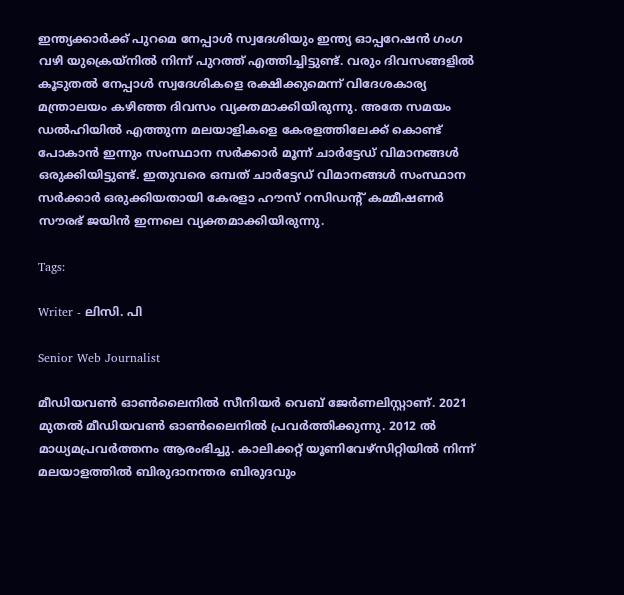ഇന്ത്യക്കാർക്ക് പുറമെ നേപ്പാൾ സ്വദേശിയും ഇന്ത്യ ഓപ്പറേഷൻ ഗംഗ വഴി യുക്രെയ്‌നിൽ നിന്ന് പുറത്ത് എത്തിച്ചിട്ടുണ്ട്. വരും ദിവസങ്ങളിൽ കൂടുതൽ നേപ്പാൾ സ്വദേശികളെ രക്ഷിക്കുമെന്ന് വിദേശകാര്യ മന്ത്രാലയം കഴിഞ്ഞ ദിവസം വ്യക്തമാക്കിയിരുന്നു. അതേ സമയം ഡൽഹിയിൽ എത്തുന്ന മലയാളികളെ കേരളത്തിലേക്ക് കൊണ്ട് പോകാൻ ഇന്നും സംസ്ഥാന സർക്കാർ മൂന്ന് ചാർട്ടേഡ് വിമാനങ്ങൾ ഒരുക്കിയിട്ടുണ്ട്. ഇതുവരെ ഒമ്പത് ചാർട്ടേഡ് വിമാനങ്ങൾ സംസ്ഥാന സർക്കാർ ഒരുക്കിയതായി കേരളാ ഹൗസ് റസിഡന്റ് കമ്മീഷണർ സൗരഭ് ജയിൻ ഇന്നലെ വ്യക്തമാക്കിയിരുന്നു.

Tags:

Writer - ലിസി. പി

Senior Web Journalist

മീഡിയവൺ ഓൺലൈനിൽ സീനിയർ വെബ് ജേർണലിസ്റ്റാണ്. 2021 മുതൽ മീഡിയവൺ ഓൺലൈനിൽ പ്രവർത്തിക്കുന്നു. 2012 ല്‍ മാധ്യമപ്രവര്‍ത്തനം ആരംഭിച്ചു. കാലിക്കറ്റ് യൂണിവേഴ്‌സിറ്റിയിൽ നിന്ന് മലയാളത്തിൽ ബിരുദാനന്തര ബിരുദവും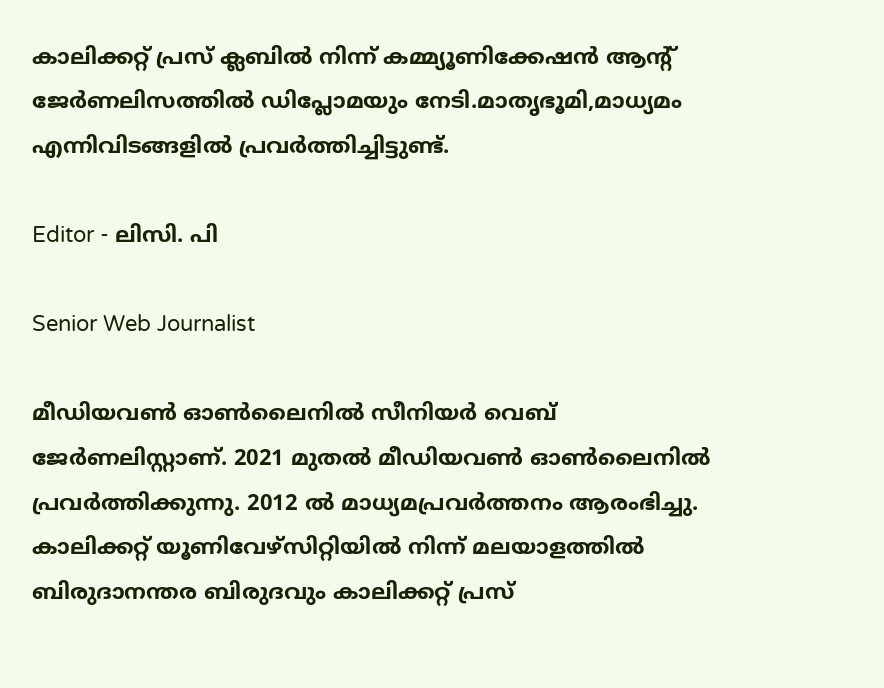കാലിക്കറ്റ് പ്രസ് ക്ലബിൽ നിന്ന് കമ്മ്യൂണിക്കേഷൻ ആന്റ് ജേർണലിസത്തിൽ ഡിപ്ലോമയും നേടി.മാതൃഭൂമി,മാധ്യമം എന്നിവിടങ്ങളിൽ പ്രവർത്തിച്ചിട്ടുണ്ട്.

Editor - ലിസി. പി

Senior Web Journalist

മീഡിയവൺ ഓൺലൈനിൽ സീനിയർ വെബ് ജേർണലിസ്റ്റാണ്. 2021 മുതൽ മീഡിയവൺ ഓൺലൈനിൽ പ്രവർത്തിക്കുന്നു. 2012 ല്‍ മാധ്യമപ്രവര്‍ത്തനം ആരംഭിച്ചു. കാലിക്കറ്റ് യൂണിവേഴ്‌സിറ്റിയിൽ നിന്ന് മലയാളത്തിൽ ബിരുദാനന്തര ബിരുദവും കാലിക്കറ്റ് പ്രസ്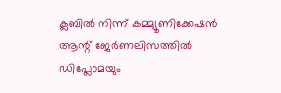ക്ലബിൽ നിന്ന് കമ്മ്യൂണിക്കേഷൻ ആന്റ് ജേർണലിസത്തിൽ ഡിപ്ലോമയും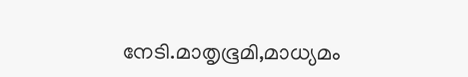നേടി.മാതൃഭൂമി,മാധ്യമം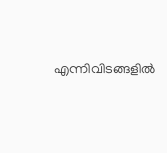എന്നിവിടങ്ങളിൽ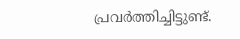പ്രവർത്തിച്ചിട്ടുണ്ട്.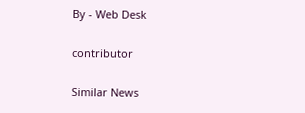By - Web Desk

contributor

Similar News